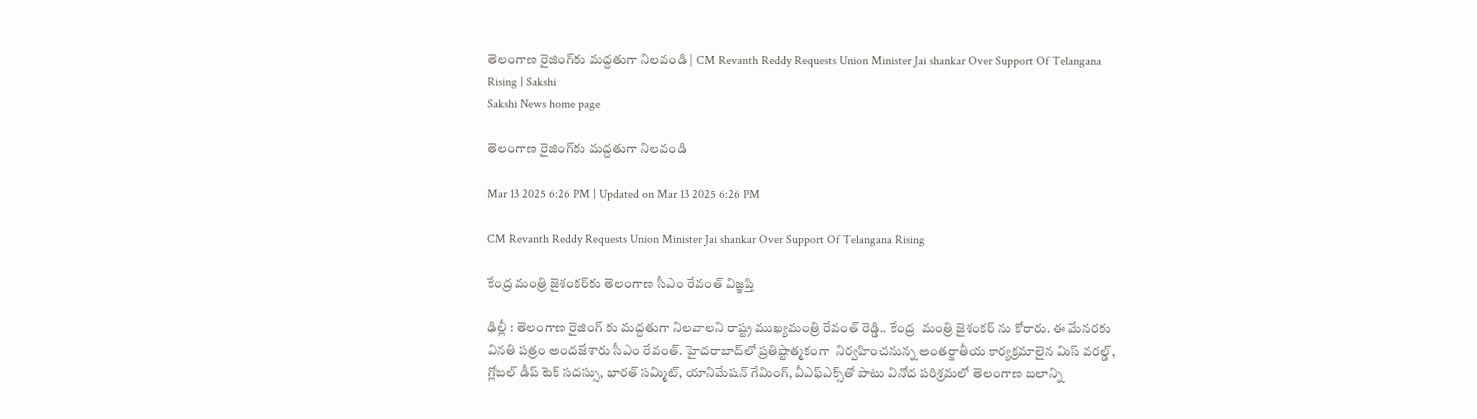తెలంగాణ రైజింగ్‌కు మద్దతుగా నిలవండి | CM Revanth Reddy Requests Union Minister Jai shankar Over Support Of Telangana Rising | Sakshi
Sakshi News home page

తెలంగాణ రైజింగ్‌కు మద్దతుగా నిలవండి

Mar 13 2025 6:26 PM | Updated on Mar 13 2025 6:26 PM

CM Revanth Reddy Requests Union Minister Jai shankar Over Support Of Telangana Rising

కేంద్ర మంత్రి జైశంకర్‌కు తెలంగాణ సీఎం రేవంత్‌ విజ్ఞప్తి

ఢిల్లీ : తెలంగాణ రైజింగ్ కు మద్దతుగా నిలవాలని రాష్ట్ర ముఖ్యమంత్రి రేవంత్ రెడ్డి.. కేంద్ర  మంత్రి జైశంకర్ ను కోరారు. ఈ మేనరకు వినతి పత్రం అందజేశారు సీఎం రేవంత్. హైద‌రాబాద్‌లో ప్ర‌తిష్టాత్మ‌కంగా  నిర్వ‌హించ‌నున్న అంత‌ర్జాతీయ కార్య‌క్ర‌మాలైన మిస్ వ‌ర‌ల్డ్‌, గ్లోబ‌ల్ డీప్ టెక్ స‌ద‌స్సు, భారత్ సమ్మిట్, యానిమేష‌న్ గేమింగ్‌, వీఎఫ్ఎక్స్‌తో పాటు వినోద ప‌రిశ్ర‌మ‌లో తెలంగాణ బ‌లాన్ని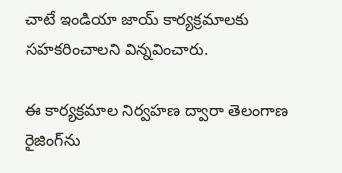చాటే ఇండియా జాయ్ కార్యక్రమాలకు సహకరించాలని విన్నవించారు.

ఈ కార్యక్రమాల నిర్వహణ ద్వారా తెలంగాణ రైజింగ్‌ను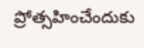ప్రోత్సహించేందుకు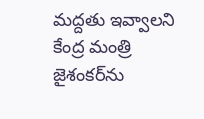మ‌ద్ద‌తు ఇవ్వాల‌ని కేంద్ర మంత్రి జైశంక‌ర్‌ను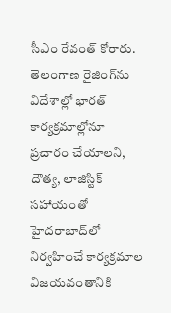సీఎం రేవంత్ కోరారు. తెలంగాణ రైజింగ్‌ను విదేశాల్లో భార‌త్ కార్య‌క్ర‌మాల్లోనూ ప్ర‌చారం చేయాల‌ని, దౌత్య, లాజిస్టిక్ సహాయంతో హైద‌రాబాద్‌లో నిర్వ‌హించే కార్యక్రమాల విజయవంతానికి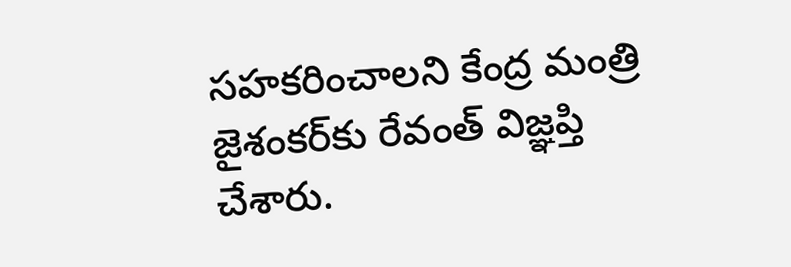స‌హ‌క‌రించాల‌ని కేంద్ర మంత్రి  జైశంక‌ర్‌కు రేవంత్ విజ్ఞప్తి చేశారు.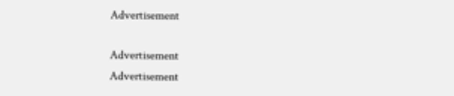Advertisement

Advertisement
Advertisement